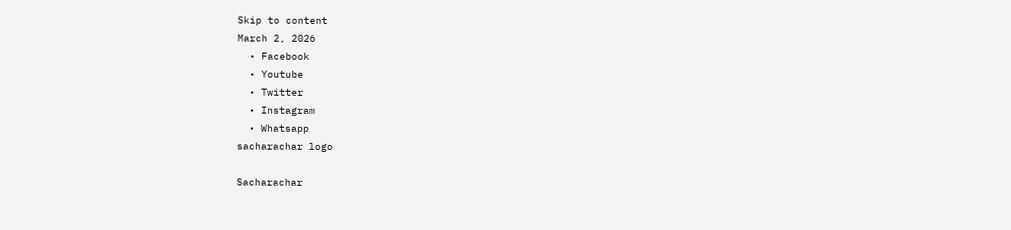Skip to content
March 2, 2026
  • Facebook
  • Youtube
  • Twitter
  • Instagram
  • Whatsapp
sacharachar logo

Sacharachar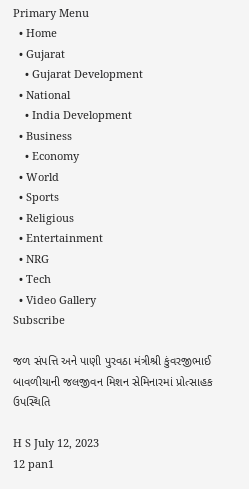Primary Menu
  • Home
  • Gujarat
    • Gujarat Development
  • National
    • India Development
  • Business
    • Economy
  • World
  • Sports
  • Religious
  • Entertainment
  • NRG
  • Tech
  • Video Gallery
Subscribe

જળ સંપત્તિ અને પાણી પુરવઠા મંત્રીશ્રી કુંવરજીભાઈ બાવળીયાની જલજીવન મિશન સેમિનારમાં પ્રોત્સાહક ઉપસ્થિતિ

H S July 12, 2023
12 pan1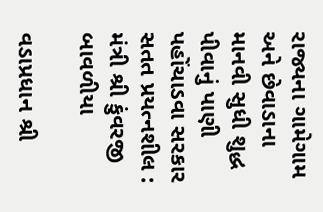રાજ્યના ગામેગામ અને છેવાડાના માનવી સુધી શુદ્ધ પીવાનું પાણી પહોંચાડવા સરકાર સતત પ્રયત્નશીલ : મંત્રી શ્રી કુંવરજી બાવળીયા

વડાપ્રધાન શ્રી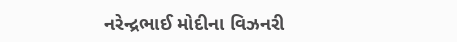નરેન્દ્રભાઈ મોદીના વિઝનરી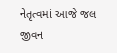નેતૃત્વમાં આજે જલ જીવન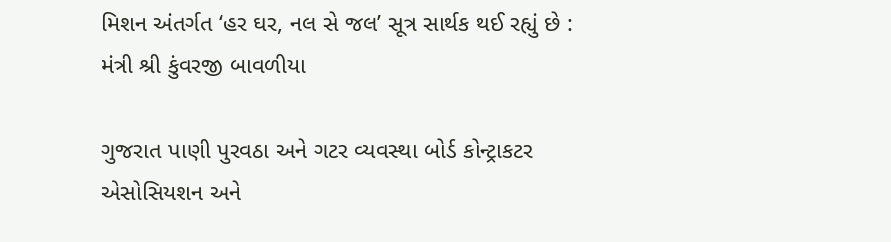મિશન અંતર્ગત ‘હર ઘર, નલ સે જલ’ સૂત્ર સાર્થક થઈ રહ્યું છે : મંત્રી શ્રી કુંવરજી બાવળીયા

ગુજરાત પાણી પુરવઠા અને ગટર વ્યવસ્થા બોર્ડ કોન્ટ્રાકટર એસોસિયશન અને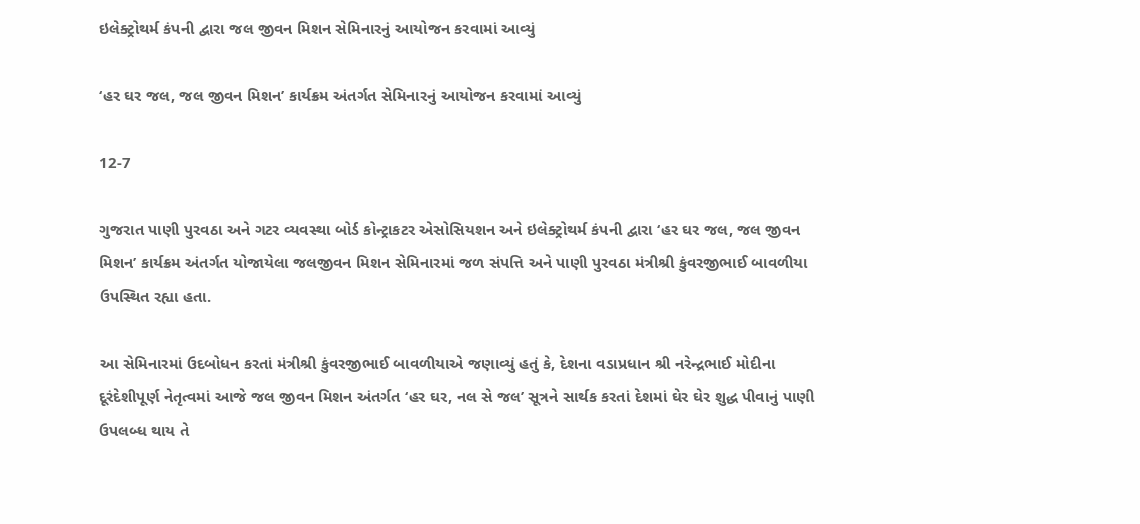ઇલેક્ટ્રોથર્મ કંપની દ્વારા જલ જીવન મિશન સેમિનારનું આયોજન કરવામાં આવ્યું

‘હર ઘર જલ, જલ જીવન મિશન’ કાર્યક્રમ અંતર્ગત સેમિનારનું આયોજન કરવામાં આવ્યું

12-7

ગુજરાત પાણી પુરવઠા અને ગટર વ્યવસ્થા બોર્ડ કોન્ટ્રાકટર એસોસિયશન અને ઇલેક્ટ્રોથર્મ કંપની દ્વારા ‘હર ઘર જલ, જલ જીવન મિશન’ કાર્યક્રમ અંતર્ગત યોજાયેલા જલજીવન મિશન સેમિનારમાં જળ સંપત્તિ અને પાણી પુરવઠા મંત્રીશ્રી કુંવરજીભાઈ બાવળીયા ઉપસ્થિત રહ્યા હતા.

આ સેમિનારમાં ઉદબોધન કરતાં મંત્રીશ્રી કુંવરજીભાઈ બાવળીયાએ જણાવ્યું હતું કે, દેશના વડાપ્રધાન શ્રી નરેન્દ્રભાઈ મોદીના દૂરંદેશીપૂર્ણ નેતૃત્વમાં આજે જલ જીવન મિશન અંતર્ગત ‘હર ઘર, નલ સે જલ’ સૂત્રને સાર્થક કરતાં દેશમાં ઘેર ઘેર શુદ્ધ પીવાનું પાણી ઉપલબ્ધ થાય તે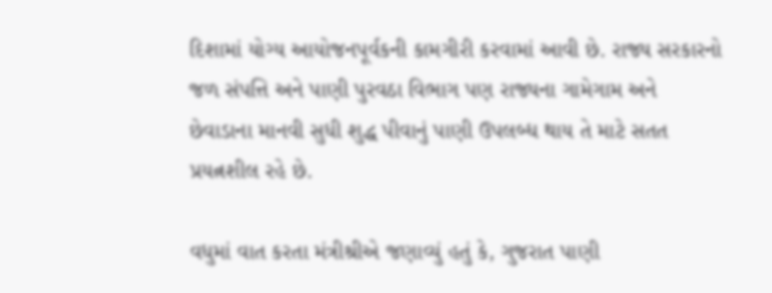દિશામાં યોગ્ય આયોજનપૂર્વકની કામગીરી કરવામાં આવી છે. રાજ્ય સરકારનો જળ સંપત્તિ અને પાણી પુરવઠા વિભાગ પણ રાજ્યના ગામેગામ અને છેવાડાના માનવી સુધી શુદ્ધ પીવાનું પાણી ઉપલબ્ધ થાય તે માટે સતત પ્રયત્નશીલ રહે છે.

વધુમાં વાત કરતા મંત્રીશ્રીએ જણાવ્યું હતું કે, ગુજરાત પાણી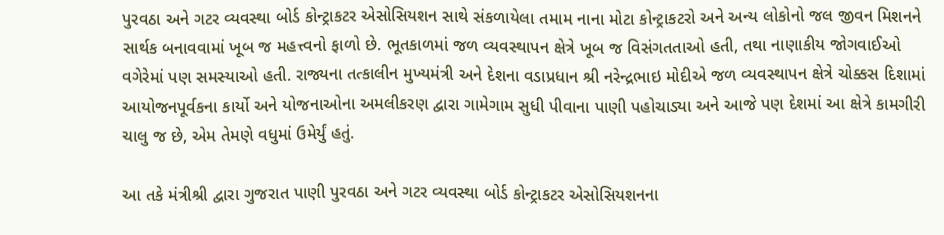પુરવઠા અને ગટર વ્યવસ્થા બોર્ડ કોન્ટ્રાકટર એસોસિયશન સાથે સંકળાયેલા તમામ નાના મોટા કોન્ટ્રાકટરો અને અન્ય લોકોનો જલ જીવન મિશનને સાર્થક બનાવવામાં ખૂબ જ મહત્ત્વનો ફાળો છે. ભૂતકાળમાં જળ વ્યવસ્થાપન ક્ષેત્રે ખૂબ જ વિસંગતતાઓ હતી, તથા નાણાકીય જોગવાઈઓ વગેરેમાં પણ સમસ્યાઓ હતી. રાજ્યના તત્કાલીન મુખ્યમંત્રી અને દેશના વડાપ્રધાન શ્રી નરેન્દ્રભાઇ મોદીએ જળ વ્યવસ્થાપન ક્ષેત્રે ચોક્કસ દિશામાં આયોજનપૂર્વકના કાર્યો અને યોજનાઓના અમલીકરણ દ્વારા ગામેગામ સુધી પીવાના પાણી પહોચાડ્યા અને આજે પણ દેશમાં આ ક્ષેત્રે કામગીરી ચાલુ જ છે, એમ તેમણે વધુમાં ઉમેર્યું હતું.

આ તકે મંત્રીશ્રી દ્વારા ગુજરાત પાણી પુરવઠા અને ગટર વ્યવસ્થા બોર્ડ કોન્ટ્રાકટર એસોસિયશનના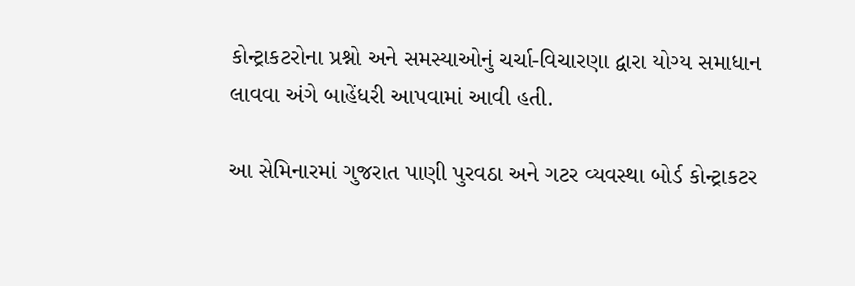કોન્ટ્રાકટરોના પ્રશ્નો અને સમસ્યાઓનું ચર્ચા-વિચારણા દ્વારા યોગ્ય સમાધાન લાવવા અંગે બાહેંધરી આપવામાં આવી હતી.

આ સેમિનારમાં ગુજરાત પાણી પુરવઠા અને ગટર વ્યવસ્થા બોર્ડ કોન્ટ્રાકટર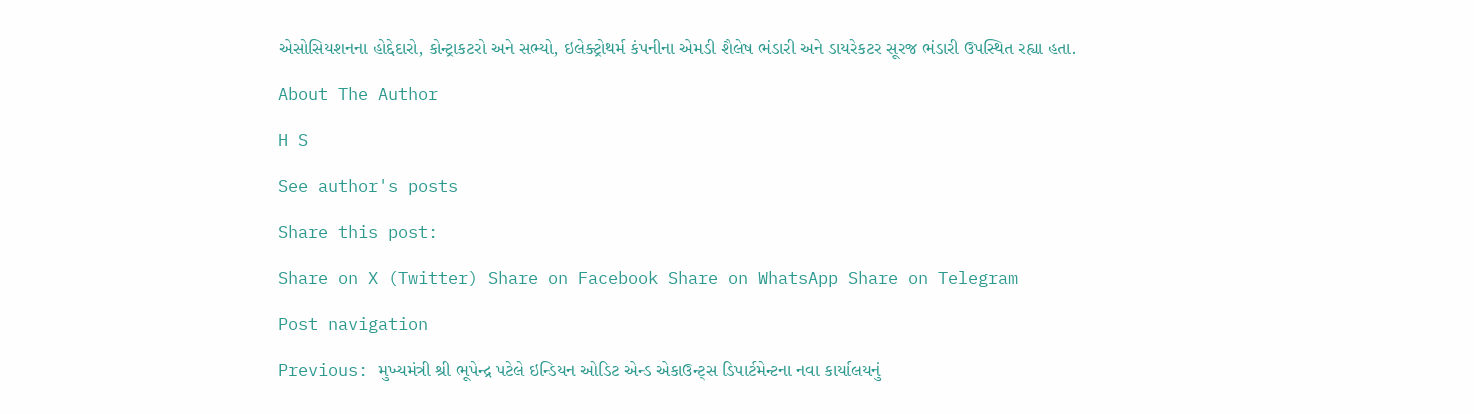એસોસિયશનના હોદ્દેદારો, કોન્ટ્રાકટરો અને સભ્યો, ઇલેક્ટ્રોથર્મ કંપનીના એમડી શૈલેષ ભંડારી અને ડાયરેકટર સૂરજ ભંડારી ઉપસ્થિત રહ્યા હતા.

About The Author

H S

See author's posts

Share this post:

Share on X (Twitter) Share on Facebook Share on WhatsApp Share on Telegram

Post navigation

Previous: મુખ્યમંત્રી શ્રી ભૂપેન્દ્ર પટેલે ઇન્ડિયન ઓડિટ એન્ડ એકાઉન્ટ્સ ડિપાર્ટમેન્ટના નવા કાર્યાલયનું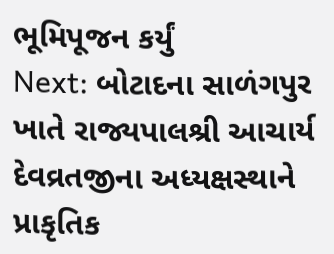ભૂમિપૂજન કર્યું
Next: બોટાદના સાળંગપુર ખાતે રાજ્યપાલશ્રી આચાર્ય દેવવ્રતજીના અધ્યક્ષસ્થાને પ્રાકૃતિક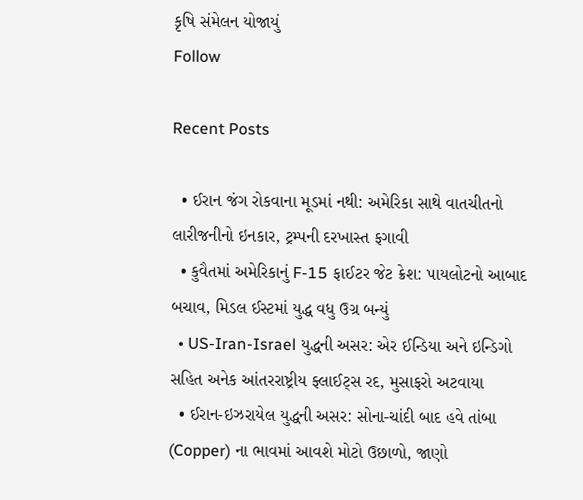કૃષિ સંમેલન યોજાયું
Follow

Recent Posts

  • ઈરાન જંગ રોકવાના મૂડમાં નથી: અમેરિકા સાથે વાતચીતનો લારીજનીનો ઇનકાર, ટ્રમ્પની દરખાસ્ત ફગાવી
  • કુવૈતમાં અમેરિકાનું F-15 ફાઈટર જેટ ક્રેશ: પાયલોટનો આબાદ બચાવ, મિડલ ઈસ્ટમાં યુદ્ધ વધુ ઉગ્ર બન્યું
  • US-Iran-Israel યુદ્ધની અસર: એર ઈન્ડિયા અને ઇન્ડિગો સહિત અનેક આંતરરાષ્ટ્રીય ફ્લાઈટ્સ રદ, મુસાફરો અટવાયા
  • ઈરાન-ઇઝરાયેલ યુદ્ધની અસર: સોના-ચાંદી બાદ હવે તાંબા (Copper) ના ભાવમાં આવશે મોટો ઉછાળો, જાણો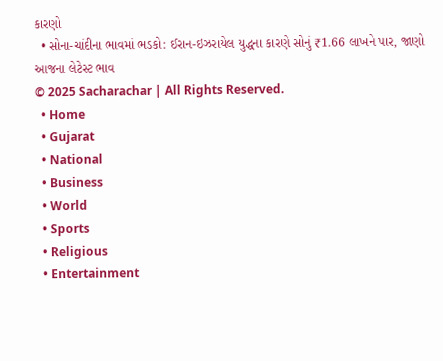કારણો
  • સોના-ચાંદીના ભાવમાં ભડકો: ઈરાન-ઇઝરાયેલ યુદ્ધના કારણે સોનું ₹1.66 લાખને પાર, જાણો આજના લેટેસ્ટ ભાવ
© 2025 Sacharachar | All Rights Reserved.
  • Home
  • Gujarat
  • National
  • Business
  • World
  • Sports
  • Religious
  • Entertainment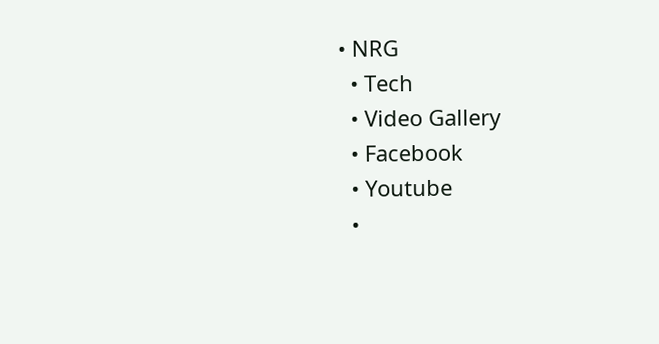• NRG
  • Tech
  • Video Gallery
  • Facebook
  • Youtube
  •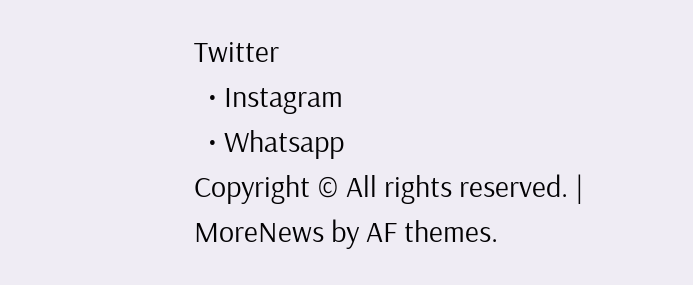Twitter
  • Instagram
  • Whatsapp
Copyright © All rights reserved. | MoreNews by AF themes.